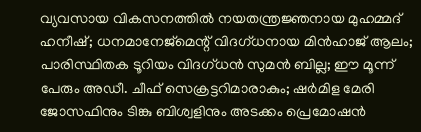വ്യവസായ വികസനത്തില്‍ നയതന്ത്രജ്ഞനായ മുഹമ്മദ് ഹനീഷ്; ധനമാനേജ്‌മെന്റ് വിദഗ്ധനായ മിന്‍ഹാജ് ആലം; പാരിസ്ഥിതക ടൂറിയം വിദഗ്ധന്‍ സുമന്‍ ബില്ല; ഈ മൂന്ന് പേരും അഡീ. ചീഫ് സെക്രട്ടറിമാരാകും; ഷര്‍മിള മേരി ജോസഫിനും ടിങ്കു ബിശ്വളിനും അടക്കം പ്രെമോഷന്‍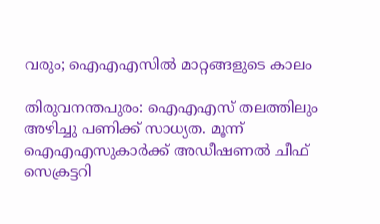വരും; ഐഎഎസില്‍ മാറ്റങ്ങളുടെ കാലം

തിരുവനന്തപുരം: ഐഎഎസ് തലത്തിലും അഴിച്ചു പണിക്ക് സാധ്യത. മൂന്ന് ഐഎഎസുകാര്‍ക്ക് അഡീഷണല്‍ ചീഫ് സെക്രട്ടറി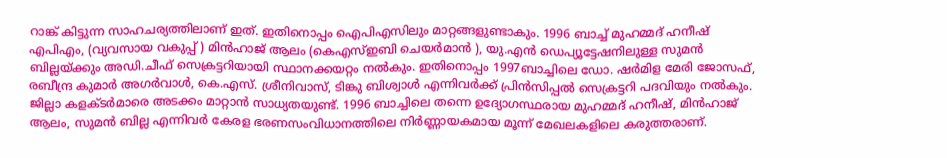റാങ്ക് കിട്ടുന്ന സാഹചര്യത്തിലാണ് ഇത്. ഇതിനൊപ്പം ഐപിഎസിലും മാറ്റങ്ങളുണ്ടാകും. 1996 ബാച്ച് മുഹമ്മദ് ഹനീഷ് എപിഎം, (വ്യവസായ വകുപ്പ് ) മിന്‍ഹാജ് ആലം (കെഎസ്ഇബി ചെയര്‍മാന്‍ ), യു.എന്‍ ഡെപ്യൂട്ടേഷനിലുള്ള സുമന്‍ ബില്ലയ്ക്കും അഡി.ചീഫ് സെക്രട്ടറിയായി സ്ഥാനക്കയറ്റം നല്‍കും. ഇതിനൊപ്പം 1997ബാച്ചിലെ ഡോ. ഷര്‍മിള മേരി ജോസഫ്, രബീന്ദ്ര കുമാര്‍ അഗര്‍വാള്‍, കെ.എസ്. ശ്രീനിവാസ്, ടിങ്കു ബിശ്വാള്‍ എന്നിവര്‍ക്ക് പ്രിന്‍സിപ്പല്‍ സെക്രട്ടറി പദവിയും നല്‍കും. ജില്ലാ കളക്ടര്‍മാരെ അടക്കം മാറ്റാന്‍ സാധ്യതയുണ്ട്. 1996 ബാച്ചിലെ തന്നെ ഉദ്യോഗസ്ഥരായ മുഹമ്മദ് ഹനീഷ്, മിന്‍ഹാജ് ആലം, സുമന്‍ ബില്ല എന്നിവര്‍ കേരള ഭരണസംവിധാനത്തിലെ നിര്‍ണ്ണായകമായ മൂന്ന് മേഖലകളിലെ കരുത്തരാണ്.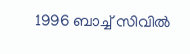1996 ബാച്ച് സിവില്‍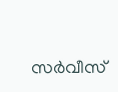സര്‍വീസ്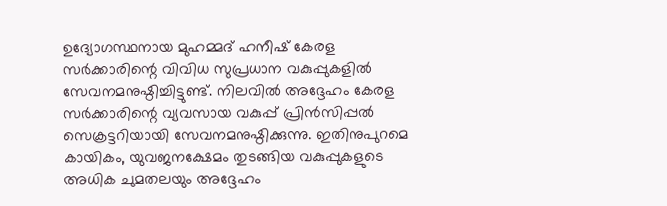ഉദ്യോഗസ്ഥനായ മുഹമ്മദ് ഹനീഷ് കേരള സര്‍ക്കാരിന്റെ വിവിധ സുപ്രധാന വകുപ്പുകളില്‍ സേവനമനുഷ്ഠിച്ചിട്ടുണ്ട്. നിലവില്‍ അദ്ദേഹം കേരള സര്‍ക്കാരിന്റെ വ്യവസായ വകുപ്പ് പ്രിന്‍സിപ്പല്‍ സെക്രട്ടറിയായി സേവനമനുഷ്ഠിക്കുന്നു. ഇതിനുപുറമെ കായികം, യുവജനക്ഷേമം തുടങ്ങിയ വകുപ്പുകളുടെ അധിക ചുമതലയും അദ്ദേഹം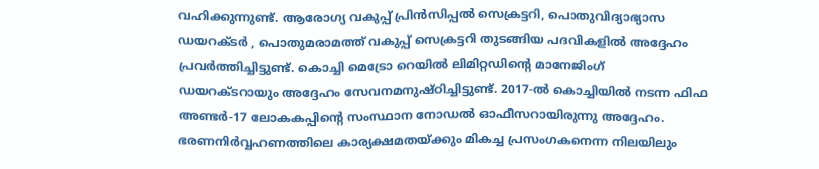വഹിക്കുന്നുണ്ട്. ആരോഗ്യ വകുപ്പ് പ്രിന്‍സിപ്പല്‍ സെക്രട്ടറി, പൊതുവിദ്യാഭ്യാസ ഡയറക്ടര്‍ , പൊതുമരാമത്ത് വകുപ്പ് സെക്രട്ടറി തുടങ്ങിയ പദവികളില്‍ അദ്ദേഹം പ്രവര്‍ത്തിച്ചിട്ടുണ്ട്. കൊച്ചി മെട്രോ റെയില്‍ ലിമിറ്റഡിന്റെ മാനേജിംഗ് ഡയറക്ടറായും അദ്ദേഹം സേവനമനുഷ്ഠിച്ചിട്ടുണ്ട്. 2017-ല്‍ കൊച്ചിയില്‍ നടന്ന ഫിഫ അണ്ടര്‍-17 ലോകകപ്പിന്റെ സംസ്ഥാന നോഡല്‍ ഓഫീസറായിരുന്നു അദ്ദേഹം. ഭരണനിര്‍വ്വഹണത്തിലെ കാര്യക്ഷമതയ്ക്കും മികച്ച പ്രസംഗകനെന്ന നിലയിലും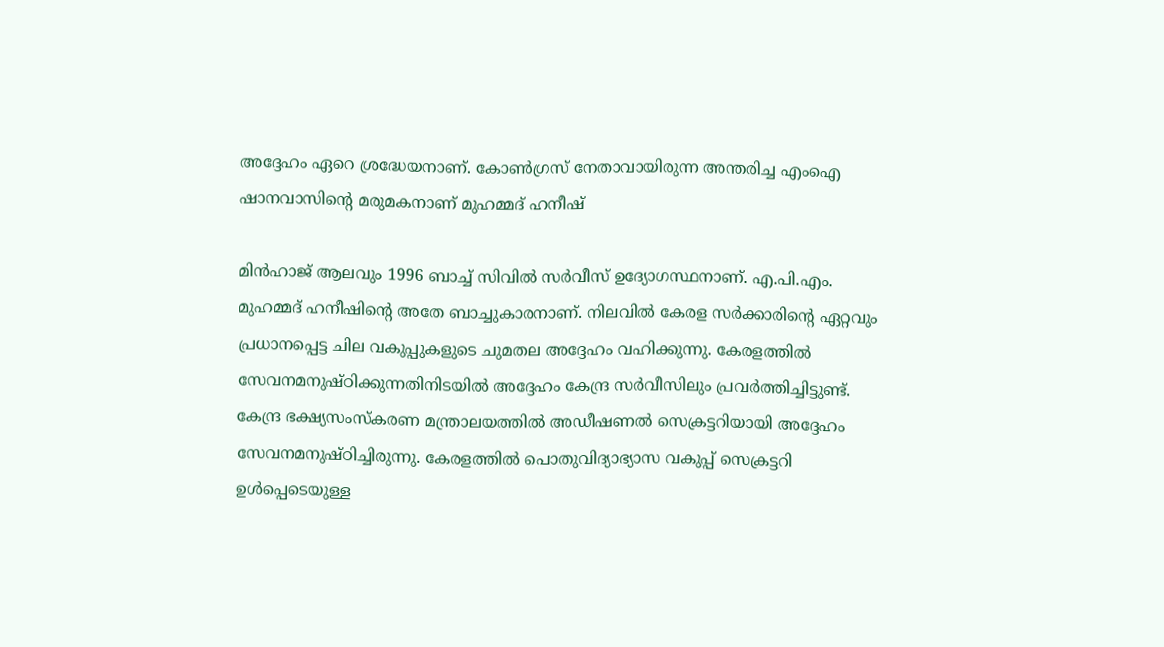അദ്ദേഹം ഏറെ ശ്രദ്ധേയനാണ്. കോണ്‍ഗ്രസ് നേതാവായിരുന്ന അന്തരിച്ച എംഐ ഷാനവാസിന്റെ മരുമകനാണ് മുഹമ്മദ് ഹനീഷ്

മിന്‍ഹാജ് ആലവും 1996 ബാച്ച് സിവില്‍ സര്‍വീസ് ഉദ്യോഗസ്ഥനാണ്. എ.പി.എം. മുഹമ്മദ് ഹനീഷിന്റെ അതേ ബാച്ചുകാരനാണ്. നിലവില്‍ കേരള സര്‍ക്കാരിന്റെ ഏറ്റവും പ്രധാനപ്പെട്ട ചില വകുപ്പുകളുടെ ചുമതല അദ്ദേഹം വഹിക്കുന്നു. കേരളത്തില്‍ സേവനമനുഷ്ഠിക്കുന്നതിനിടയില്‍ അദ്ദേഹം കേന്ദ്ര സര്‍വീസിലും പ്രവര്‍ത്തിച്ചിട്ടുണ്ട്. കേന്ദ്ര ഭക്ഷ്യസംസ്‌കരണ മന്ത്രാലയത്തില്‍ അഡീഷണല്‍ സെക്രട്ടറിയായി അദ്ദേഹം സേവനമനുഷ്ഠിച്ചിരുന്നു. കേരളത്തില്‍ പൊതുവിദ്യാഭ്യാസ വകുപ്പ് സെക്രട്ടറി ഉള്‍പ്പെടെയുള്ള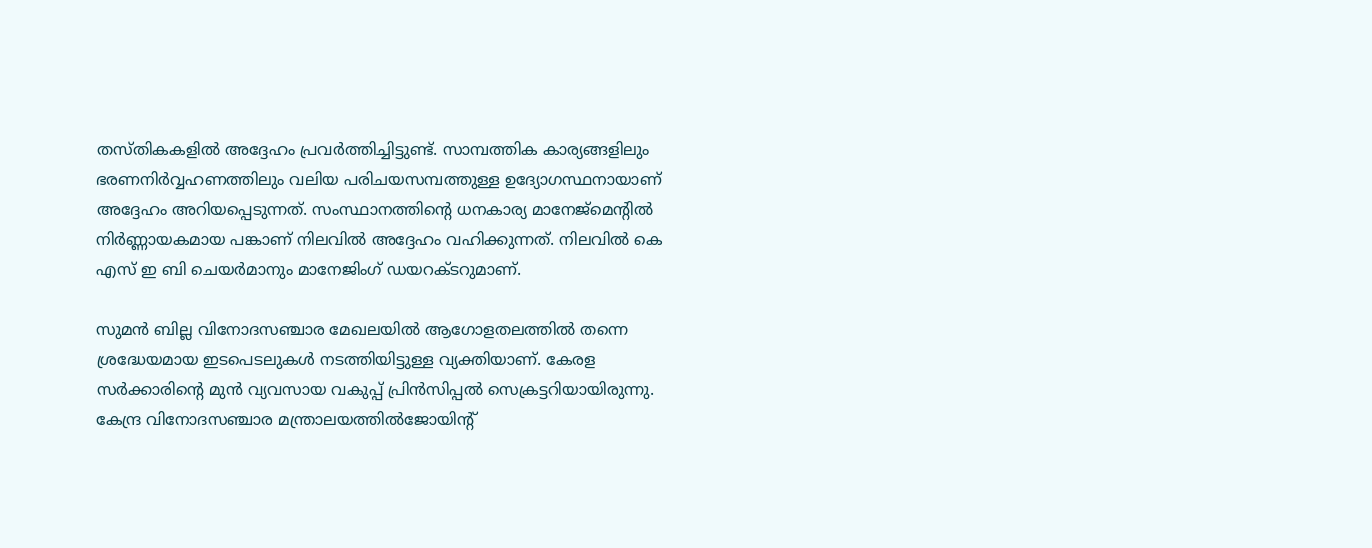തസ്തികകളില്‍ അദ്ദേഹം പ്രവര്‍ത്തിച്ചിട്ടുണ്ട്. സാമ്പത്തിക കാര്യങ്ങളിലും ഭരണനിര്‍വ്വഹണത്തിലും വലിയ പരിചയസമ്പത്തുള്ള ഉദ്യോഗസ്ഥനായാണ് അദ്ദേഹം അറിയപ്പെടുന്നത്. സംസ്ഥാനത്തിന്റെ ധനകാര്യ മാനേജ്മെന്റില്‍ നിര്‍ണ്ണായകമായ പങ്കാണ് നിലവില്‍ അദ്ദേഹം വഹിക്കുന്നത്. നിലവില്‍ കെ എസ് ഇ ബി ചെയര്‍മാനും മാനേജിംഗ് ഡയറക്ടറുമാണ്.

സുമന്‍ ബില്ല വിനോദസഞ്ചാര മേഖലയില്‍ ആഗോളതലത്തില്‍ തന്നെ ശ്രദ്ധേയമായ ഇടപെടലുകള്‍ നടത്തിയിട്ടുള്ള വ്യക്തിയാണ്. കേരള സര്‍ക്കാരിന്റെ മുന്‍ വ്യവസായ വകുപ്പ് പ്രിന്‍സിപ്പല്‍ സെക്രട്ടറിയായിരുന്നു. കേന്ദ്ര വിനോദസഞ്ചാര മന്ത്രാലയത്തില്‍ജോയിന്റ്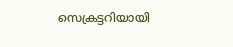സെക്രട്ടറിയായി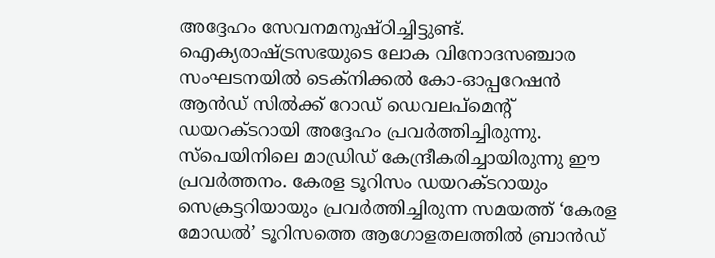അദ്ദേഹം സേവനമനുഷ്ഠിച്ചിട്ടുണ്ട്. ഐക്യരാഷ്ട്രസഭയുടെ ലോക വിനോദസഞ്ചാര സംഘടനയില്‍ ടെക്‌നിക്കല്‍ കോ-ഓപ്പറേഷന്‍ ആന്‍ഡ് സില്‍ക്ക് റോഡ് ഡെവലപ്മെന്റ് ഡയറക്ടറായി അദ്ദേഹം പ്രവര്‍ത്തിച്ചിരുന്നു. സ്‌പെയിനിലെ മാഡ്രിഡ് കേന്ദ്രീകരിച്ചായിരുന്നു ഈ പ്രവര്‍ത്തനം. കേരള ടൂറിസം ഡയറക്ടറായും സെക്രട്ടറിയായും പ്രവര്‍ത്തിച്ചിരുന്ന സമയത്ത് ‘കേരള മോഡല്‍’ ടൂറിസത്തെ ആഗോളതലത്തില്‍ ബ്രാന്‍ഡ്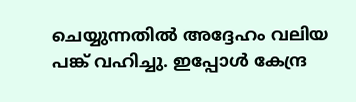ചെയ്യുന്നതില്‍ അദ്ദേഹം വലിയ പങ്ക് വഹിച്ചു. ഇപ്പോള്‍ കേന്ദ്ര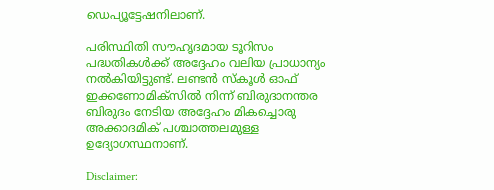ഡെപ്യൂട്ടേഷനിലാണ്.

പരിസ്ഥിതി സൗഹൃദമായ ടൂറിസം പദ്ധതികള്‍ക്ക് അദ്ദേഹം വലിയ പ്രാധാന്യം നല്‍കിയിട്ടുണ്ട്. ലണ്ടന്‍ സ്‌കൂള്‍ ഓഫ് ഇക്കണോമിക്‌സില്‍ നിന്ന് ബിരുദാനന്തര ബിരുദം നേടിയ അദ്ദേഹം മികച്ചൊരു അക്കാദമിക് പശ്ചാത്തലമുള്ള ഉദ്യോഗസ്ഥനാണ്.

Disclaimer: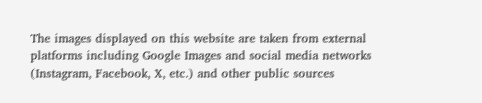The images displayed on this website are taken from external platforms including Google Images and social media networks (Instagram, Facebook, X, etc.) and other public sources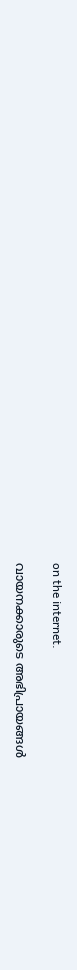on the internet.

വായനക്കാരുടെ അഭിപ്രായങ്ങള്‍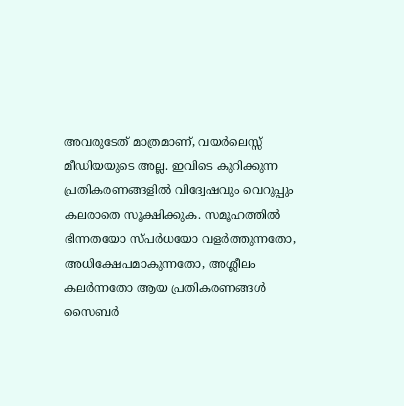അവരുടേത് മാത്രമാണ്, വയർലെസ്സ് മീഡിയയുടെ അല്ല. ഇവിടെ കുറിക്കുന്ന പ്രതികരണങ്ങളിൽ വിദ്വേഷവും വെറുപ്പും കലരാതെ സൂക്ഷിക്കുക. സമൂഹത്തിൽ ഭിന്നതയോ സ്‌പർധയോ വളർത്തുന്നതോ, അധിക്ഷേപമാകുന്നതോ, അശ്ലീലം കലർന്നതോ ആയ പ്രതികരണങ്ങൾ സൈബർ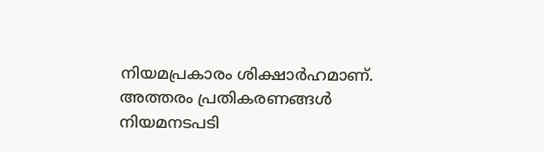നിയമപ്രകാരം ശിക്ഷാർഹമാണ്. അത്തരം പ്രതികരണങ്ങൾ നിയമനടപടി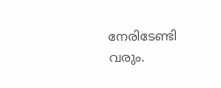നേരിടേണ്ടി വരും.